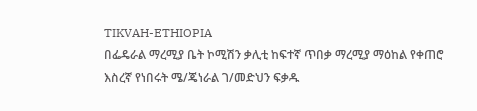TIKVAH-ETHIOPIA
በፌዴራል ማረሚያ ቤት ኮሚሽን ቃሊቲ ከፍተኛ ጥበቃ ማረሚያ ማዕከል የቀጠሮ እስረኛ የነበሩት ሜ/ጄነራል ገ/መድህን ፍቃዱ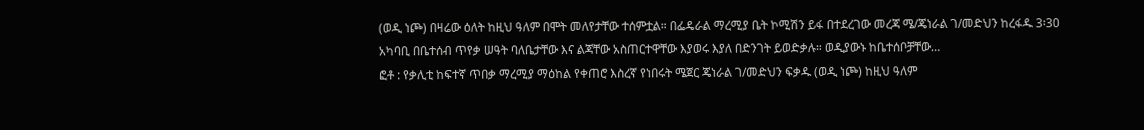(ወዲ ነጮ) በዛሬው ዕለት ከዚህ ዓለም በሞት መለየታቸው ተሰምቷል። በፌዴራል ማረሚያ ቤት ኮሚሽን ይፋ በተደረገው መረጃ ሜ/ጄነራል ገ/መድህን ከረፋዱ 3፡30 አካባቢ በቤተሰብ ጥየቃ ሠዓት ባለቤታቸው እና ልጃቸው አስጠርተዋቸው እያወሩ እያለ በድንገት ይወድቃሉ። ወዲያውኑ ከቤተሰቦቻቸው…
ፎቶ : የቃሊቲ ከፍተኛ ጥበቃ ማረሚያ ማዕከል የቀጠሮ እስረኛ የነበሩት ሜጀር ጄነራል ገ/መድህን ፍቃዱ (ወዲ ነጮ) ከዚህ ዓለም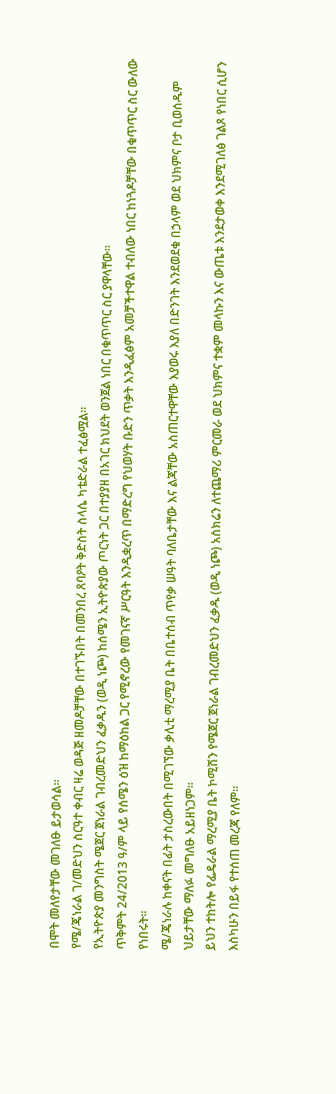በሞት መለየታቸው መገለፁ ይታወሳል።
የሜ/ጄነራል ገ/መድህን ስርዓተ ቀብር ዛሬ ወዳጅ ዘመዶቻቸው በተገኙበት በመንበረ ጸባዖት ቅድስት ስላሴ ካቴድራል ተፈፅሟል።
የኢትዮጵያ መንግስት ሜጀር ጀነራል ገብረመድህን ፈቃዱን (ወዲ ነጮ) ከሰሜን ኢትዮጵያው ጦርነት ጋር በተያያዘ በአገር ክህደት ወንጀል ነበር በቁጥጥር ስር ያዋላቸው።
ጥቅምት 24/2013 ዓ/ም ላይ የሰሜን ዕዝ ከማዕከል ጋር የሚኖረው የመገናኛ ሥርዓት እንዲቋረጥ በማድረግ የህወሃት ቡድን ጥቃት እንዲፈፅም አመቻችተዋል ተብለው ነበር ከነጓዶቻቸው በቁጥጥር ስር ውለው የነበሩት።
ሜ/ጄነራሉ ከቀናት በፊት ታስረውበት በሚገኘው ቃሊቲ ማረሚያ ቤት በቤተሰብ ጥየቃ ሠዓት ባለቤታቸው እና ልጃቸው አስጠርተዋቸው እያወሩ እያለ በድንገት እንደወደቁ በኃላም ወደ ህክምና ቦታ ቢወሰዱም ህይታቸው ማለፉ መግለፁ አይዘነጋም።
ይህን ተከትሎ የፌዴራል ማረሚያ ቤት ኮሚሽን የሜጀር ጀነራል ገብረመድህን ፈቃዱ (ወዲ ነጮ) አስክሬን ለተጨማሪ ምርመራ ወደ ህክምና ተቋም መላኩን እና ውጤቱ እንደታወቀ እንደሚገለፅ ገልጾ የነበር ሲሆን እስካሁን በይፋ የተሰጠ መረጃ የለም።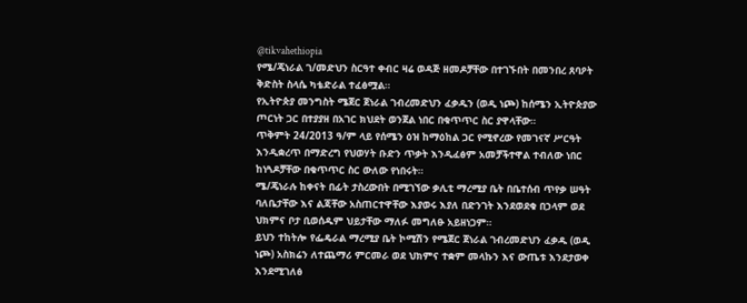@tikvahethiopia
የሜ/ጄነራል ገ/መድህን ስርዓተ ቀብር ዛሬ ወዳጅ ዘመዶቻቸው በተገኙበት በመንበረ ጸባዖት ቅድስት ስላሴ ካቴድራል ተፈፅሟል።
የኢትዮጵያ መንግስት ሜጀር ጀነራል ገብረመድህን ፈቃዱን (ወዲ ነጮ) ከሰሜን ኢትዮጵያው ጦርነት ጋር በተያያዘ በአገር ክህደት ወንጀል ነበር በቁጥጥር ስር ያዋላቸው።
ጥቅምት 24/2013 ዓ/ም ላይ የሰሜን ዕዝ ከማዕከል ጋር የሚኖረው የመገናኛ ሥርዓት እንዲቋረጥ በማድረግ የህወሃት ቡድን ጥቃት እንዲፈፅም አመቻችተዋል ተብለው ነበር ከነጓዶቻቸው በቁጥጥር ስር ውለው የነበሩት።
ሜ/ጄነራሉ ከቀናት በፊት ታስረውበት በሚገኘው ቃሊቲ ማረሚያ ቤት በቤተሰብ ጥየቃ ሠዓት ባለቤታቸው እና ልጃቸው አስጠርተዋቸው እያወሩ እያለ በድንገት እንደወደቁ በኃላም ወደ ህክምና ቦታ ቢወሰዱም ህይታቸው ማለፉ መግለፁ አይዘነጋም።
ይህን ተከትሎ የፌዴራል ማረሚያ ቤት ኮሚሽን የሜጀር ጀነራል ገብረመድህን ፈቃዱ (ወዲ ነጮ) አስክሬን ለተጨማሪ ምርመራ ወደ ህክምና ተቋም መላኩን እና ውጤቱ እንደታወቀ እንደሚገለፅ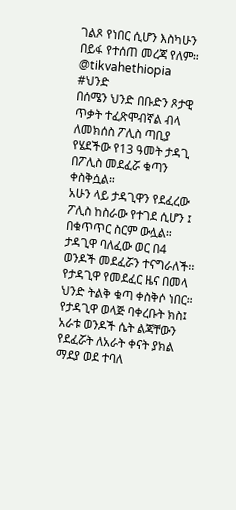ገልጾ የነበር ሲሆን እስካሁን በይፋ የተሰጠ መረጃ የለም።
@tikvahethiopia
#ህንድ
በሰሜን ህንድ በቡድን ጾታዊ ጥቃት ተፈጽሞብኛል ብላ ለመክሰስ ፖሊስ ጣቢያ የሄደችው የ13 ዓመት ታዳጊ በፖሊስ መደፈሯ ቁጣን ቀስቅሷል።
አሁን ላይ ታዳጊዋን የደፈረው ፖሊስ ከስራው የተገደ ሲሆን ፤ በቁጥጥር ስርም ውሏል።
ታዳጊዋ ባለፈው ወር በ4 ወንዶች መደፈሯን ተናግራለች፡፡ የታዳጊዋ የመደፈር ዜና በመላ ህንድ ትልቅ ቁጣ ቀስቅሶ ነበር።
የታዳጊዋ ወላጅ ባቀረቡት ክስ፤ አራቱ ወንዶች ሴት ልጃቸውን የደፈሯት ለአራት ቀናት ያክል ማደያ ወደ ተባለ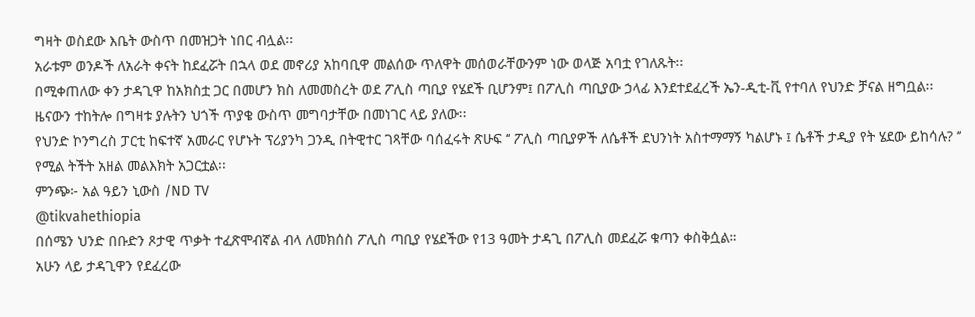ግዛት ወስደው እቤት ውስጥ በመዝጋት ነበር ብሏል፡፡
አራቱም ወንዶች ለአራት ቀናት ከደፈሯት በኋላ ወደ መኖሪያ አከባቢዋ መልሰው ጥለዋት መሰወራቸውንም ነው ወላጅ አባቷ የገለጹት፡፡
በሚቀጠለው ቀን ታዳጊዋ ከአክስቷ ጋር በመሆን ክስ ለመመስረት ወደ ፖሊስ ጣቢያ የሄደች ቢሆንም፤ በፖሊስ ጣቢያው ኃላፊ እንደተደፈረች ኤን-ዲቲ-ቪ የተባለ የህንድ ቻናል ዘግቧል፡፡
ዜናውን ተከትሎ በግዛቱ ያሉትን ህጎች ጥያቄ ውስጥ መግባታቸው በመነገር ላይ ያለው፡፡
የህንድ ኮንግረስ ፓርቲ ከፍተኛ አመራር የሆኑት ፕሪያንካ ጋንዲ በትዊተር ገጻቸው ባሰፈሩት ጽሁፍ ‘‘ ፖሊስ ጣቢያዎች ለሴቶች ደህንነት አስተማማኝ ካልሆኑ ፤ ሴቶች ታዲያ የት ሄደው ይከሳሉ? ’’ የሚል ትችት አዘል መልእክት አጋርቷል፡፡
ምንጭ፦ አል ዓይን ኒውስ /ND TV
@tikvahethiopia
በሰሜን ህንድ በቡድን ጾታዊ ጥቃት ተፈጽሞብኛል ብላ ለመክሰስ ፖሊስ ጣቢያ የሄደችው የ13 ዓመት ታዳጊ በፖሊስ መደፈሯ ቁጣን ቀስቅሷል።
አሁን ላይ ታዳጊዋን የደፈረው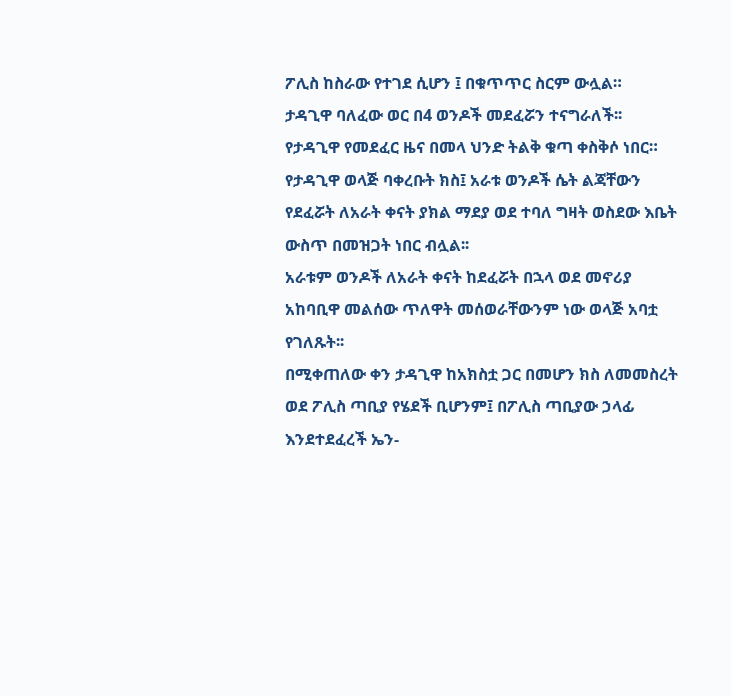ፖሊስ ከስራው የተገደ ሲሆን ፤ በቁጥጥር ስርም ውሏል።
ታዳጊዋ ባለፈው ወር በ4 ወንዶች መደፈሯን ተናግራለች፡፡ የታዳጊዋ የመደፈር ዜና በመላ ህንድ ትልቅ ቁጣ ቀስቅሶ ነበር።
የታዳጊዋ ወላጅ ባቀረቡት ክስ፤ አራቱ ወንዶች ሴት ልጃቸውን የደፈሯት ለአራት ቀናት ያክል ማደያ ወደ ተባለ ግዛት ወስደው እቤት ውስጥ በመዝጋት ነበር ብሏል፡፡
አራቱም ወንዶች ለአራት ቀናት ከደፈሯት በኋላ ወደ መኖሪያ አከባቢዋ መልሰው ጥለዋት መሰወራቸውንም ነው ወላጅ አባቷ የገለጹት፡፡
በሚቀጠለው ቀን ታዳጊዋ ከአክስቷ ጋር በመሆን ክስ ለመመስረት ወደ ፖሊስ ጣቢያ የሄደች ቢሆንም፤ በፖሊስ ጣቢያው ኃላፊ እንደተደፈረች ኤን-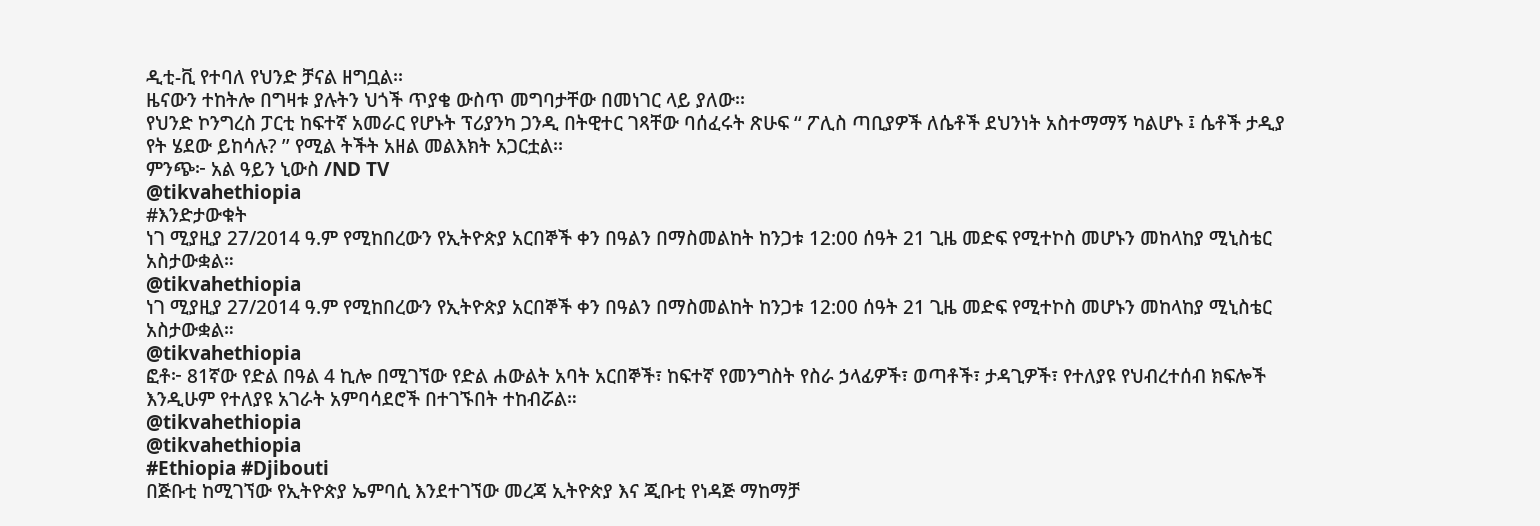ዲቲ-ቪ የተባለ የህንድ ቻናል ዘግቧል፡፡
ዜናውን ተከትሎ በግዛቱ ያሉትን ህጎች ጥያቄ ውስጥ መግባታቸው በመነገር ላይ ያለው፡፡
የህንድ ኮንግረስ ፓርቲ ከፍተኛ አመራር የሆኑት ፕሪያንካ ጋንዲ በትዊተር ገጻቸው ባሰፈሩት ጽሁፍ ‘‘ ፖሊስ ጣቢያዎች ለሴቶች ደህንነት አስተማማኝ ካልሆኑ ፤ ሴቶች ታዲያ የት ሄደው ይከሳሉ? ’’ የሚል ትችት አዘል መልእክት አጋርቷል፡፡
ምንጭ፦ አል ዓይን ኒውስ /ND TV
@tikvahethiopia
#እንድታውቁት
ነገ ሚያዚያ 27/2014 ዓ.ም የሚከበረውን የኢትዮጵያ አርበኞች ቀን በዓልን በማስመልከት ከንጋቱ 12:00 ሰዓት 21 ጊዜ መድፍ የሚተኮስ መሆኑን መከላከያ ሚኒስቴር አስታውቋል።
@tikvahethiopia
ነገ ሚያዚያ 27/2014 ዓ.ም የሚከበረውን የኢትዮጵያ አርበኞች ቀን በዓልን በማስመልከት ከንጋቱ 12:00 ሰዓት 21 ጊዜ መድፍ የሚተኮስ መሆኑን መከላከያ ሚኒስቴር አስታውቋል።
@tikvahethiopia
ፎቶ፦ 81ኛው የድል በዓል 4 ኪሎ በሚገኘው የድል ሐውልት አባት አርበኞች፣ ከፍተኛ የመንግስት የስራ ኃላፊዎች፣ ወጣቶች፣ ታዳጊዎች፣ የተለያዩ የህብረተሰብ ክፍሎች እንዲሁም የተለያዩ አገራት አምባሳደሮች በተገኙበት ተከብሯል።
@tikvahethiopia
@tikvahethiopia
#Ethiopia #Djibouti
በጅቡቲ ከሚገኘው የኢትዮጵያ ኤምባሲ እንደተገኘው መረጃ ኢትዮጵያ እና ጂቡቲ የነዳጅ ማከማቻ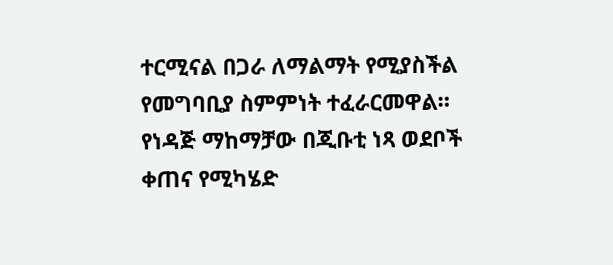ተርሚናል በጋራ ለማልማት የሚያስችል የመግባቢያ ስምምነት ተፈራርመዋል።
የነዳጅ ማከማቻው በጂቡቲ ነጻ ወደቦች ቀጠና የሚካሄድ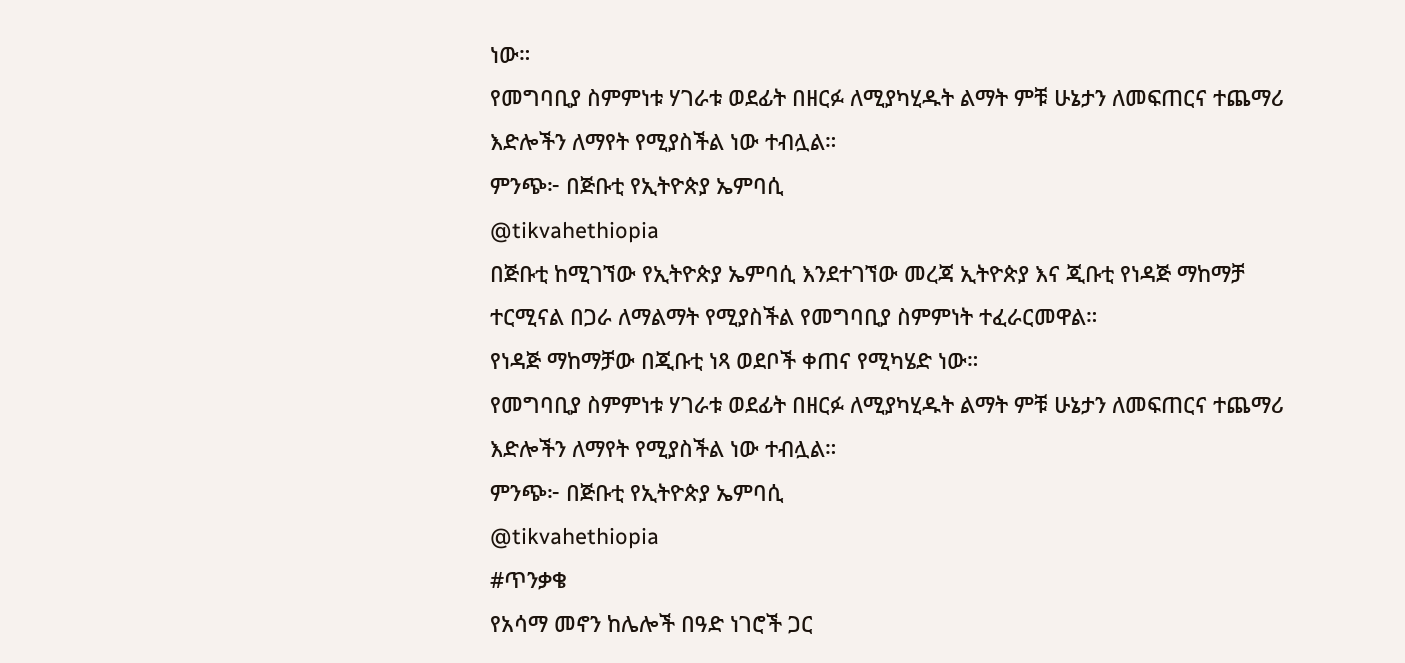ነው።
የመግባቢያ ስምምነቱ ሃገራቱ ወደፊት በዘርፉ ለሚያካሂዱት ልማት ምቹ ሁኔታን ለመፍጠርና ተጨማሪ እድሎችን ለማየት የሚያስችል ነው ተብሏል።
ምንጭ፦ በጅቡቲ የኢትዮጵያ ኤምባሲ
@tikvahethiopia
በጅቡቲ ከሚገኘው የኢትዮጵያ ኤምባሲ እንደተገኘው መረጃ ኢትዮጵያ እና ጂቡቲ የነዳጅ ማከማቻ ተርሚናል በጋራ ለማልማት የሚያስችል የመግባቢያ ስምምነት ተፈራርመዋል።
የነዳጅ ማከማቻው በጂቡቲ ነጻ ወደቦች ቀጠና የሚካሄድ ነው።
የመግባቢያ ስምምነቱ ሃገራቱ ወደፊት በዘርፉ ለሚያካሂዱት ልማት ምቹ ሁኔታን ለመፍጠርና ተጨማሪ እድሎችን ለማየት የሚያስችል ነው ተብሏል።
ምንጭ፦ በጅቡቲ የኢትዮጵያ ኤምባሲ
@tikvahethiopia
#ጥንቃቄ
የአሳማ መኖን ከሌሎች በዓድ ነገሮች ጋር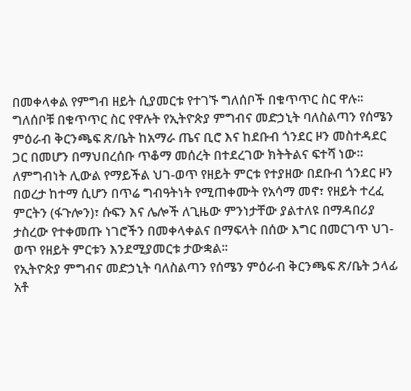በመቀላቀል የምግብ ዘይት ሲያመርቱ የተገኙ ግለሰቦች በቁጥጥር ስር ዋሉ፡፡
ግለሰቦቹ በቁጥጥር ስር የዋሉት የኢትዮጵያ ምግብና መድኃኒት ባለስልጣን የሰሜን ምዕራብ ቅርንጫፍ ጽ/ቤት ከአማራ ጤና ቢሮ እና ከደቡብ ጎንደር ዞን መስተዳደር ጋር በመሆን በማህበረሰቡ ጥቆማ መሰረት በተደረገው ክትትልና ፍተሻ ነው።
ለምግብነት ሊውል የማይችል ህገ-ወጥ የዘይት ምርቱ የተያዘው በደቡብ ጎንደር ዞን በወረታ ከተማ ሲሆን በጥሬ ግብዓትነት የሚጠቀሙት የአሳማ መኖ፣ የዘይት ተረፈ ምርትን (ፋጉሎን)፣ ሱፍን እና ሌሎች ለጊዜው ምንነታቸው ያልተለዩ በማዳበሪያ ታስረው የተቀመጡ ነገሮችን በመቀላቀልና በማፍላት በሰው እግር በመርገጥ ህገ-ወጥ የዘይት ምርቱን እንደሚያመርቱ ታውቋል፡፡
የኢትዮጵያ ምግብና መድኃኒት ባለስልጣን የሰሜን ምዕራብ ቅርንጫፍ ጽ/ቤት ኃላፊ አቶ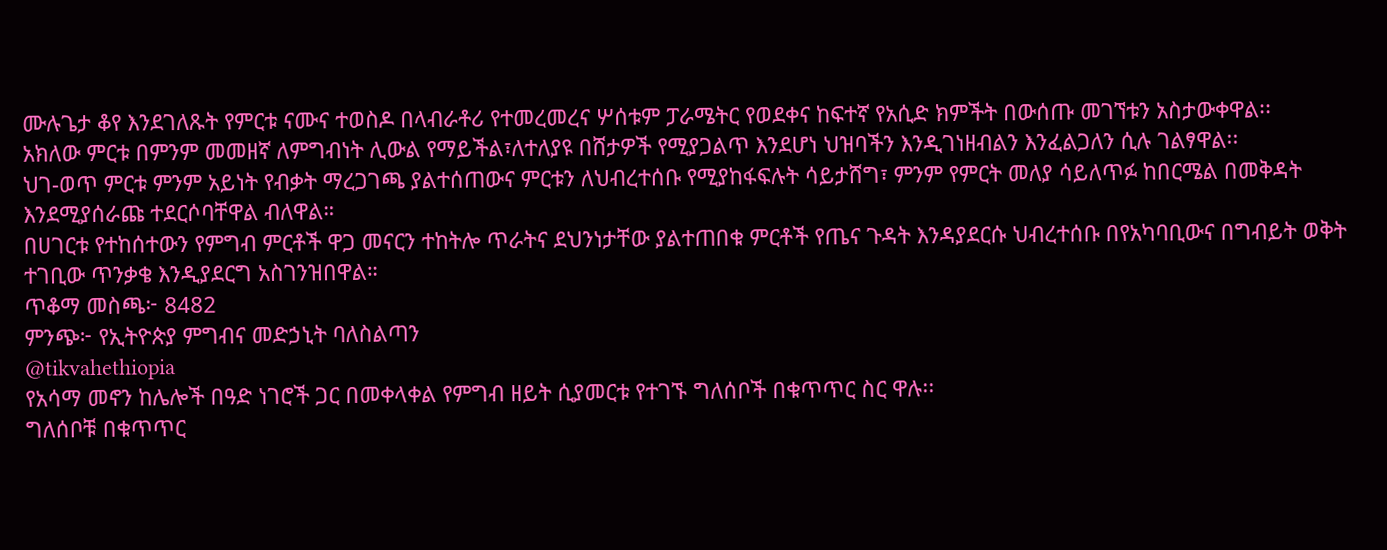ሙሉጌታ ቆየ እንደገለጹት የምርቱ ናሙና ተወስዶ በላብራቶሪ የተመረመረና ሦሰቱም ፓራሜትር የወደቀና ከፍተኛ የአሲድ ክምችት በውሰጡ መገኘቱን አስታውቀዋል፡፡
አክለው ምርቱ በምንም መመዘኛ ለምግብነት ሊውል የማይችል፣ለተለያዩ በሸታዎች የሚያጋልጥ እንደሆነ ህዝባችን እንዲገነዘብልን እንፈልጋለን ሲሉ ገልፃዋል፡፡
ህገ-ወጥ ምርቱ ምንም አይነት የብቃት ማረጋገጫ ያልተሰጠውና ምርቱን ለህብረተሰቡ የሚያከፋፍሉት ሳይታሸግ፣ ምንም የምርት መለያ ሳይለጥፉ ከበርሜል በመቅዳት እንደሚያሰራጩ ተደርሶባቸዋል ብለዋል።
በሀገርቱ የተከሰተውን የምግብ ምርቶች ዋጋ መናርን ተከትሎ ጥራትና ደህንነታቸው ያልተጠበቁ ምርቶች የጤና ጉዳት እንዳያደርሱ ህብረተሰቡ በየአካባቢውና በግብይት ወቅት ተገቢው ጥንቃቄ እንዲያደርግ አስገንዝበዋል።
ጥቆማ መስጫ፦ 8482
ምንጭ፦ የኢትዮጵያ ምግብና መድኃኒት ባለስልጣን
@tikvahethiopia
የአሳማ መኖን ከሌሎች በዓድ ነገሮች ጋር በመቀላቀል የምግብ ዘይት ሲያመርቱ የተገኙ ግለሰቦች በቁጥጥር ስር ዋሉ፡፡
ግለሰቦቹ በቁጥጥር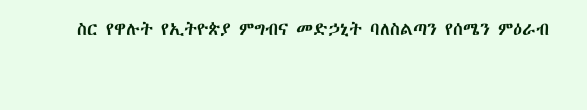ስር የዋሉት የኢትዮጵያ ምግብና መድኃኒት ባለስልጣን የሰሜን ምዕራብ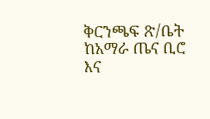ቅርንጫፍ ጽ/ቤት ከአማራ ጤና ቢሮ እና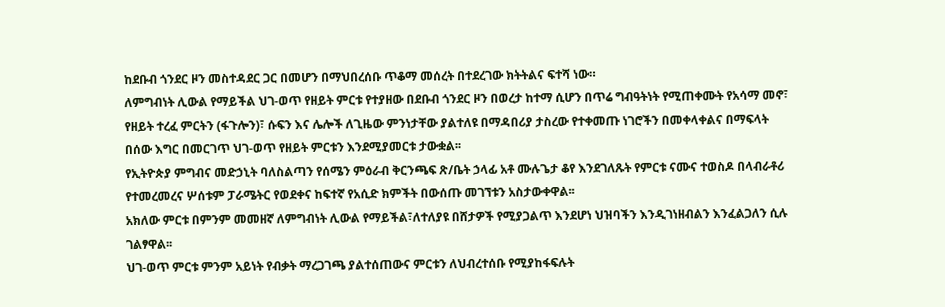ከደቡብ ጎንደር ዞን መስተዳደር ጋር በመሆን በማህበረሰቡ ጥቆማ መሰረት በተደረገው ክትትልና ፍተሻ ነው።
ለምግብነት ሊውል የማይችል ህገ-ወጥ የዘይት ምርቱ የተያዘው በደቡብ ጎንደር ዞን በወረታ ከተማ ሲሆን በጥሬ ግብዓትነት የሚጠቀሙት የአሳማ መኖ፣ የዘይት ተረፈ ምርትን (ፋጉሎን)፣ ሱፍን እና ሌሎች ለጊዜው ምንነታቸው ያልተለዩ በማዳበሪያ ታስረው የተቀመጡ ነገሮችን በመቀላቀልና በማፍላት በሰው እግር በመርገጥ ህገ-ወጥ የዘይት ምርቱን እንደሚያመርቱ ታውቋል፡፡
የኢትዮጵያ ምግብና መድኃኒት ባለስልጣን የሰሜን ምዕራብ ቅርንጫፍ ጽ/ቤት ኃላፊ አቶ ሙሉጌታ ቆየ እንደገለጹት የምርቱ ናሙና ተወስዶ በላብራቶሪ የተመረመረና ሦሰቱም ፓራሜትር የወደቀና ከፍተኛ የአሲድ ክምችት በውሰጡ መገኘቱን አስታውቀዋል፡፡
አክለው ምርቱ በምንም መመዘኛ ለምግብነት ሊውል የማይችል፣ለተለያዩ በሸታዎች የሚያጋልጥ እንደሆነ ህዝባችን እንዲገነዘብልን እንፈልጋለን ሲሉ ገልፃዋል፡፡
ህገ-ወጥ ምርቱ ምንም አይነት የብቃት ማረጋገጫ ያልተሰጠውና ምርቱን ለህብረተሰቡ የሚያከፋፍሉት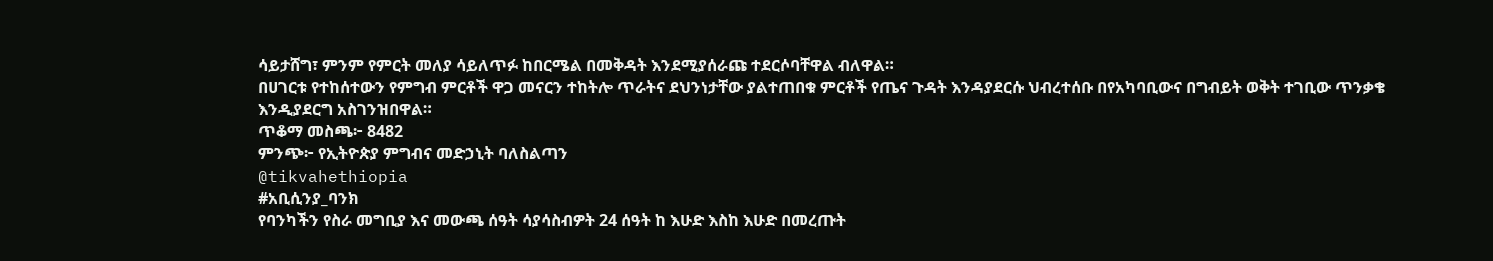ሳይታሸግ፣ ምንም የምርት መለያ ሳይለጥፉ ከበርሜል በመቅዳት እንደሚያሰራጩ ተደርሶባቸዋል ብለዋል።
በሀገርቱ የተከሰተውን የምግብ ምርቶች ዋጋ መናርን ተከትሎ ጥራትና ደህንነታቸው ያልተጠበቁ ምርቶች የጤና ጉዳት እንዳያደርሱ ህብረተሰቡ በየአካባቢውና በግብይት ወቅት ተገቢው ጥንቃቄ እንዲያደርግ አስገንዝበዋል።
ጥቆማ መስጫ፦ 8482
ምንጭ፦ የኢትዮጵያ ምግብና መድኃኒት ባለስልጣን
@tikvahethiopia
#አቢሲንያ_ባንክ
የባንካችን የስራ መግቢያ እና መውጫ ሰዓት ሳያሳስብዎት 24 ሰዓት ከ እሁድ እስከ እሁድ በመረጡት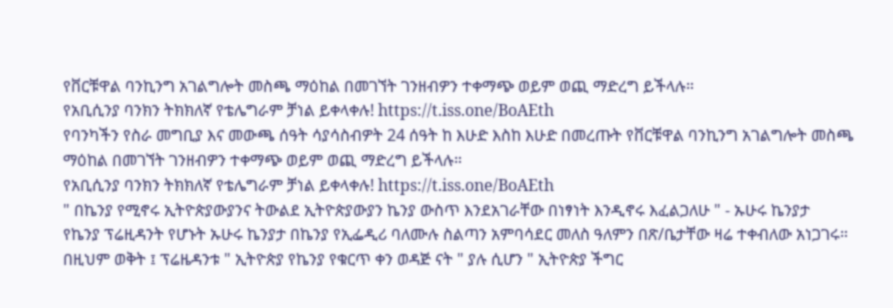የቨርቹዋል ባንኪንግ አገልግሎት መስጫ ማዕከል በመገኘት ገንዘብዎን ተቀማጭ ወይም ወጪ ማድረግ ይችላሉ።
የአቢሲንያ ባንክን ትክክለኛ የቴሌግራም ቻነል ይቀላቀሉ! https://t.iss.one/BoAEth
የባንካችን የስራ መግቢያ እና መውጫ ሰዓት ሳያሳስብዎት 24 ሰዓት ከ እሁድ እስከ እሁድ በመረጡት የቨርቹዋል ባንኪንግ አገልግሎት መስጫ ማዕከል በመገኘት ገንዘብዎን ተቀማጭ ወይም ወጪ ማድረግ ይችላሉ።
የአቢሲንያ ባንክን ትክክለኛ የቴሌግራም ቻነል ይቀላቀሉ! https://t.iss.one/BoAEth
" በኬንያ የሚኖሩ ኢትዮጵያውያንና ትውልደ ኢትዮጵያውያን ኬንያ ውስጥ እንደአገራቸው በነፃነት እንዲኖሩ እፈልጋለሁ " - ኡሁሩ ኬንያታ
የኬንያ ፕሬዚዳንት የሆኑት ኡሁሩ ኬንያታ በኬንያ የኢፌዲሪ ባለሙሉ ስልጣን አምባሳደር መለስ ዓለምን በጽ/ቤታቸው ዛሬ ተቀብለው አነጋገሩ።
በዚህም ወቅት ፤ ፕሬዜዳንቱ " ኢትዮጵያ የኬንያ የቁርጥ ቀን ወዳጅ ናት " ያሉ ሲሆን " ኢትዮጵያ ችግር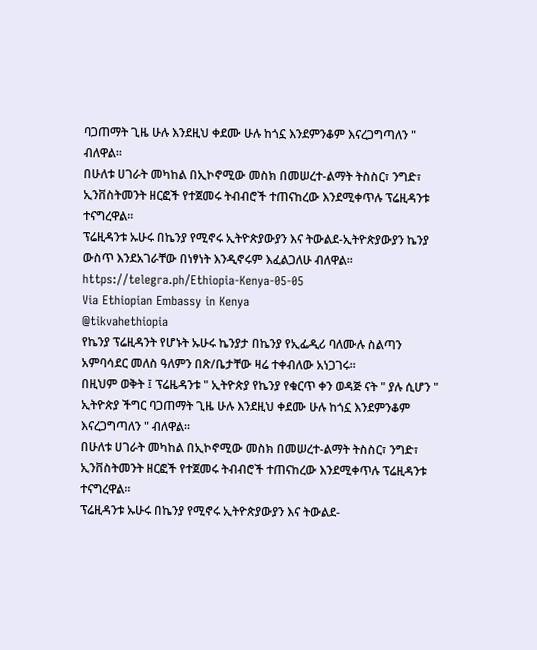ባጋጠማት ጊዜ ሁሉ እንደዚህ ቀደሙ ሁሉ ከጎኗ እንደምንቆም እናረጋግጣለን " ብለዋል።
በሁለቱ ሀገራት መካከል በኢኮኖሚው መስክ በመሠረተ-ልማት ትስስር፣ ንግድ፣ ኢንቨስትመንት ዘርፎች የተጀመሩ ትብብሮች ተጠናከረው እንደሚቀጥሉ ፕሬዚዳንቱ ተናግረዋል።
ፕሬዚዳንቱ ኡሁሩ በኬንያ የሚኖሩ ኢትዮጵያውያን እና ትውልደ-ኢትዮጵያውያን ኬንያ ውስጥ እንደአገራቸው በነፃነት እንዲኖሩም እፈልጋለሁ ብለዋል።
https://telegra.ph/Ethiopia-Kenya-05-05
Via Ethiopian Embassy in Kenya
@tikvahethiopia
የኬንያ ፕሬዚዳንት የሆኑት ኡሁሩ ኬንያታ በኬንያ የኢፌዲሪ ባለሙሉ ስልጣን አምባሳደር መለስ ዓለምን በጽ/ቤታቸው ዛሬ ተቀብለው አነጋገሩ።
በዚህም ወቅት ፤ ፕሬዜዳንቱ " ኢትዮጵያ የኬንያ የቁርጥ ቀን ወዳጅ ናት " ያሉ ሲሆን " ኢትዮጵያ ችግር ባጋጠማት ጊዜ ሁሉ እንደዚህ ቀደሙ ሁሉ ከጎኗ እንደምንቆም እናረጋግጣለን " ብለዋል።
በሁለቱ ሀገራት መካከል በኢኮኖሚው መስክ በመሠረተ-ልማት ትስስር፣ ንግድ፣ ኢንቨስትመንት ዘርፎች የተጀመሩ ትብብሮች ተጠናከረው እንደሚቀጥሉ ፕሬዚዳንቱ ተናግረዋል።
ፕሬዚዳንቱ ኡሁሩ በኬንያ የሚኖሩ ኢትዮጵያውያን እና ትውልደ-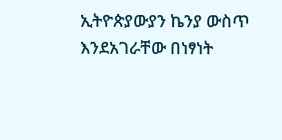ኢትዮጵያውያን ኬንያ ውስጥ እንደአገራቸው በነፃነት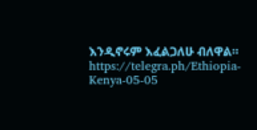እንዲኖሩም እፈልጋለሁ ብለዋል።
https://telegra.ph/Ethiopia-Kenya-05-05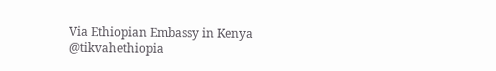Via Ethiopian Embassy in Kenya
@tikvahethiopia